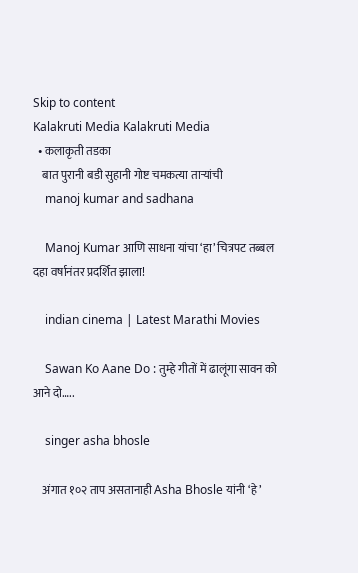Skip to content
Kalakruti Media Kalakruti Media
  • कलाकृती तडका
    बात पुरानी बडी सुहानी गोष्ट चमकत्या ताऱ्यांची
    manoj kumar and sadhana

    Manoj Kumar आणि साधना यांचा ‘हा’ चित्रपट तब्बल दहा वर्षानंतर प्रदर्शित झाला!

    indian cinema | Latest Marathi Movies

    Sawan Ko Aane Do : तुम्हे गीतों में ढालूंगा सावन को आने दो…..

    singer asha bhosle

    अंगात १०२ ताप असतानाही Asha Bhosle यांनी ‘हे’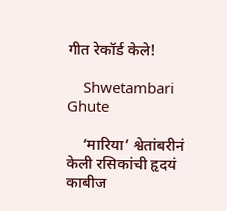गीत रेकॉर्ड केले!

    Shwetambari Ghute

    ‘मारिया’ श्वेतांबरीनं केली रसिकांची हृदयं काबीज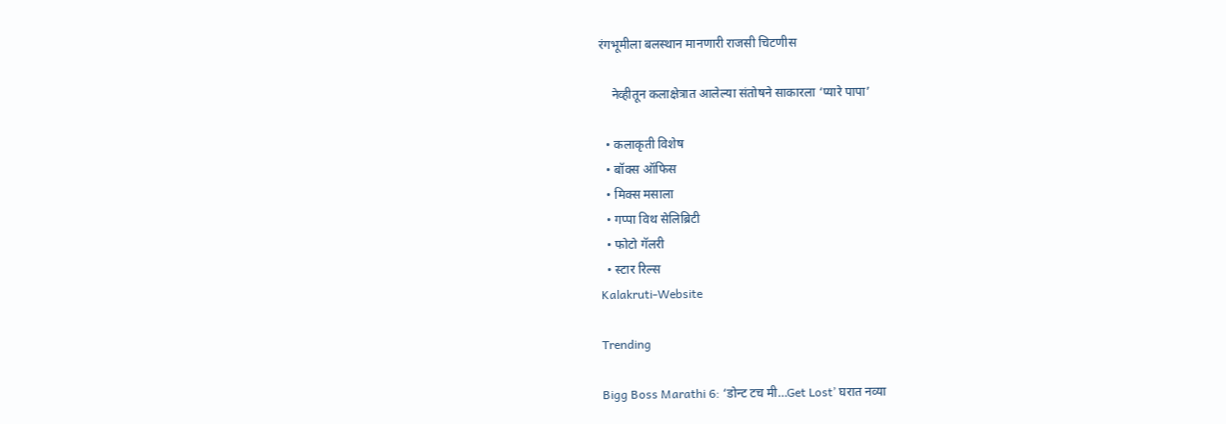रंगभूमीला बलस्थान मानणारी राजसी चिटणीस

    नेव्हीतून कलाक्षेत्रात आलेल्या संतोषने साकारला ‘प्यारे पापा’

  • कलाकृती विशेष
  • बॉक्स ऑफिस
  • मिक्स मसाला
  • गप्पा विथ सेलिब्रिटी
  • फोटो गॅलरी
  • स्टार रिल्स
Kalakruti-Website

Trending

Bigg Boss Marathi 6: ‘डोन्ट टच मी…Get Lost’ घरात नव्या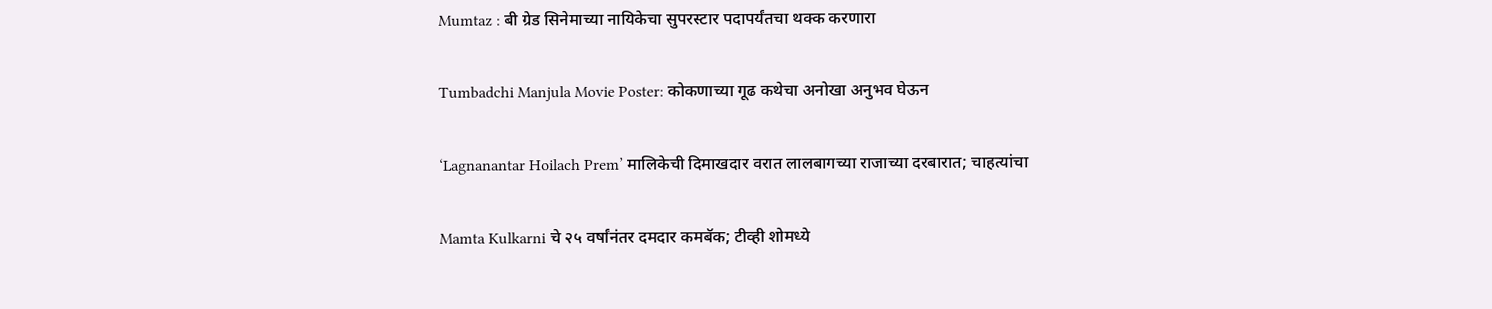Mumtaz : बी ग्रेड सिनेमाच्या नायिकेचा सुपरस्टार पदापर्यंतचा थक्क करणारा

Tumbadchi Manjula Movie Poster: कोकणाच्या गूढ कथेचा अनोखा अनुभव घेऊन

‘Lagnanantar Hoilach Prem’ मालिकेची दिमाखदार वरात लालबागच्या राजाच्या दरबारात; चाहत्यांचा

Mamta Kulkarni चे २५ वर्षांनंतर दमदार कमबॅक; टीव्ही शोमध्ये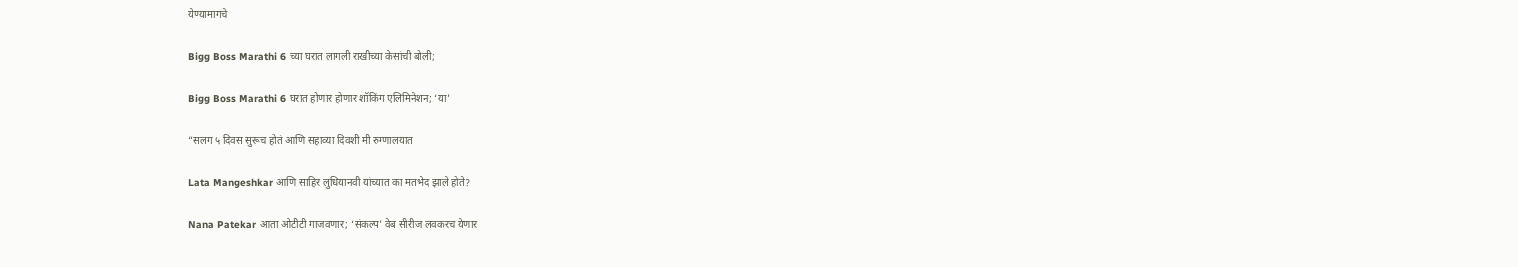येण्यामागचे

Bigg Boss Marathi 6 च्या घरात लागली राखीच्या केसांची बोली;

Bigg Boss Marathi 6 घरात होणार होणार शॉकिंग एलिमिनेशन; ‘या’

“सलग ५ दिवस सुरूच होतं आणि सहाव्या दिवशी मी रुग्णालयात

Lata Mangeshkar आणि साहिर लुधियानवी यांच्यात का मतभेद झाले होते?

Nana Patekar आता ओटीटी गाजवणार; ‘संकल्प’ वेब सीरीज लवकरच येणार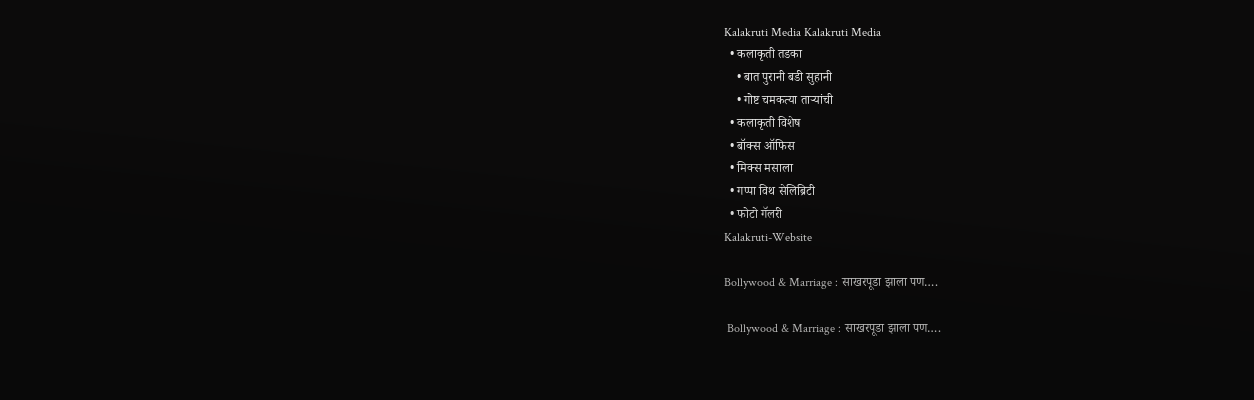Kalakruti Media Kalakruti Media
  • कलाकृती तडका
    • बात पुरानी बडी सुहानी
    • गोष्ट चमकत्या ताऱ्यांची
  • कलाकृती विशेष
  • बॉक्स ऑफिस
  • मिक्स मसाला
  • गप्पा विथ सेलिब्रिटी
  • फोटो गॅलरी
Kalakruti-Website

Bollywood & Marriage : साखरपूडा झाला पण….

 Bollywood & Marriage : साखरपूडा झाला पण….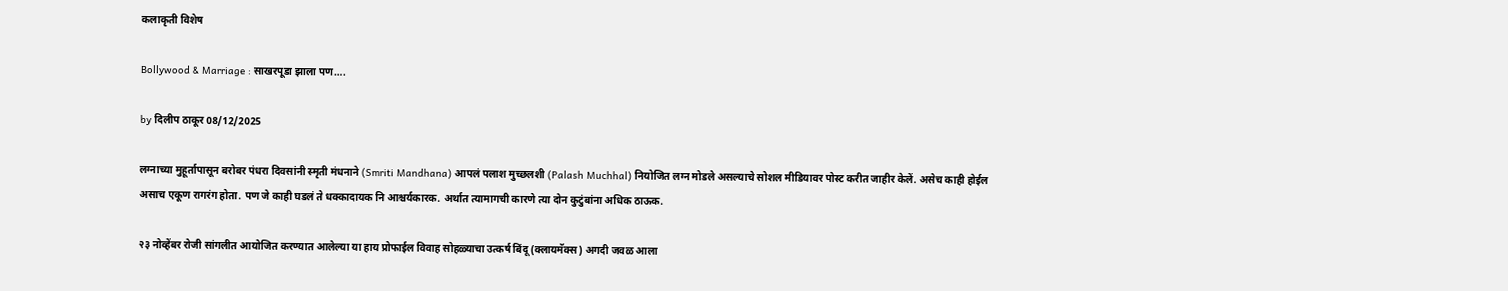कलाकृती विशेष

Bollywood & Marriage : साखरपूडा झाला पण….

by दिलीप ठाकूर 08/12/2025

लग्नाच्या मुहूर्तापासून बरोबर पंधरा दिवसांनी स्मृती मंधनाने (Smriti Mandhana) आपलं पलाश मुच्छलशी (Palash Muchhal) नियोजित लग्न मोडले असल्याचे सोशल मीडियावर पोस्ट करीत जाहीर केलें. असेच काही होईल असाच एकूण रागरंग होता. पण जे काही घडलं ते धक्कादायक नि आश्चर्यकारक. अर्थात त्यामागची कारणे त्या दोन कुटुंबांना अधिक ठाऊक.

२३ नोव्हेंबर रोजी सांगलीत आयोजित करण्यात आलेल्या या हाय प्रोफाईल विवाह सोहळ्याचा उत्कर्ष बिंदू (क्लायमॅक्स) अगदी जवळ आला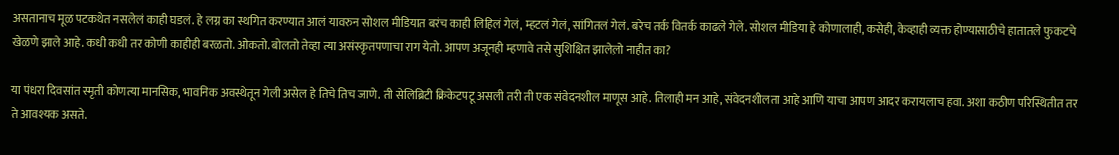असतानाच मूळ पटकथेत नसलेलं काही घडलं. हे लग्न का स्थगित करण्यात आलं यावरुन सोशल मीडियात बरंच काही लिहिलं गेलं, म्हटलं गेलं, सांगितलं गेलं. बरेच तर्क वितर्क काढले गेले. सोशल मीडिया‌ हे कोणालाही, कसेही, केव्हाही व्यक्त होण्यासाठीचे हातातले फुकटचे खेळणे झाले आहे. कधी कधी तर कोणी काहीही बरळतो. ओकतो. बोलतो तेव्हा त्या असंस्कृतपणाचा राग येतो. आपण अजूनही म्हणावे तसे सुशिक्षित झालेल़ो नाहीत का?

या पंधरा दिवसांत स्मृती कोणत्या मानसिक, भावनिक अवस्थेतून गेली असेल हे तिचे तिच जाणे. ती सेलिब्रिटी क्रिकेटपटू असली तरी ती एक संवेदनशील माणूस आहे. तिलाही मन आहे, संवेदनशीलता आहे आणि याचा आपण आदर करायलाच हवा. अशा कठीण परिस्थितीत तर ते आवश्यक असते.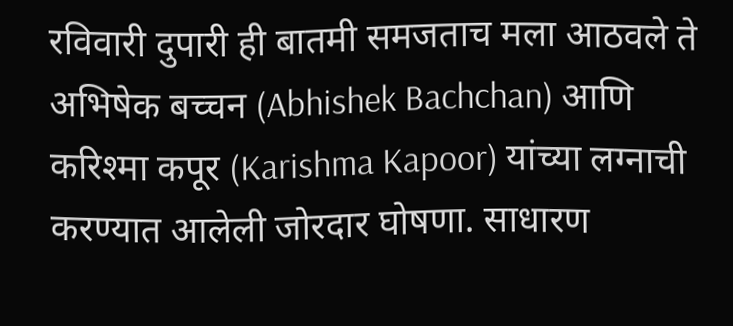रविवारी दुपारी ही बातमी समजताच मला आठवले ते अभिषेक बच्चन (Abhishek Bachchan) आणि करिश्मा कपूर (Karishma Kapoor) यांच्या लग्नाची करण्यात आलेली जोरदार घोषणा. साधारण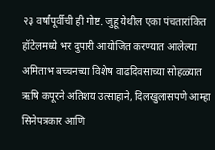२३ वर्षांपूर्वीची ही गोष्ट. जुहू येथील एका पंचतारांकित हॉटेलमध्ये भर दुपारी आयोजित करण्यात आलेल्या अमिताभ बच्चनच्या विशेष वाढदिवसाच्या सोहळ्यात ऋषि कपूरने अतिशय उत्साहाने, दिलखुलासपणे आम्हा सिनेपत्रकार आणि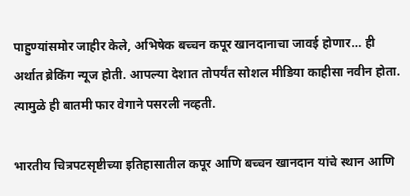पाहुण्यांसमोर जाहीर केले, अभिषेक बच्चन कपूर खानदानाचा जावई‌ होणार… ही अर्थात ब्रेकिंग न्यूज होती. आपल्या देशात तोपर्यंत सोशल मीडिया काहीसा नवीन होता. त्यामुळे ही बातमी फार वेगाने पसरली नव्हती.

भारतीय चित्रपटसृष्टीच्या इतिहासातील कपूर आणि बच्चन खानदान यांचे स्थान आणि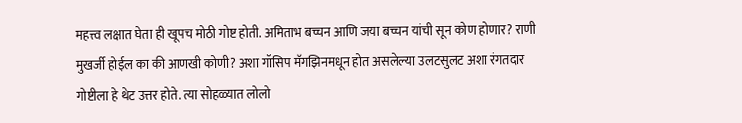महत्त्व लक्षात घेता ही खूपच मोठी गोष्ट होती. अमिताभ बच्चन आणि जया बच्चन यांची सून कोण होणार? राणी मुखर्जी होईल का की आणखी कोणी? अशा गॉसिप मॅगझिनमधून होत असलेल्या उलटसुलट अशा रंगतदार गोष्टीला हे थेट उत्तर होते. त्या सोहळ्यात लोलो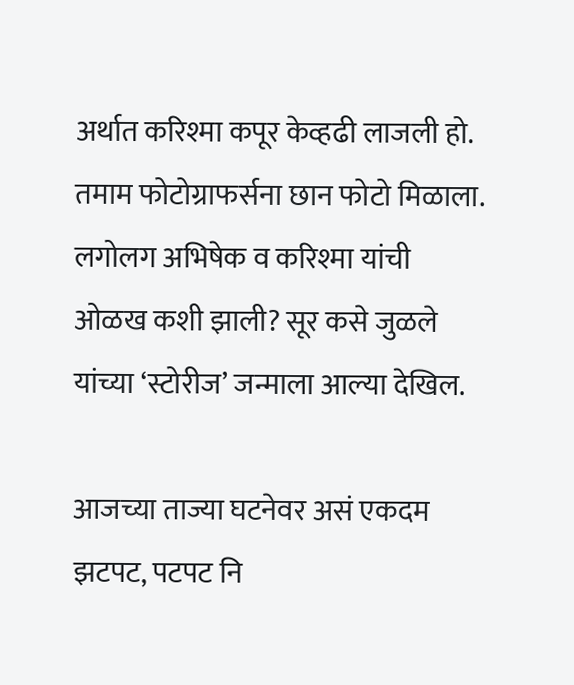अर्थात करिश्मा कपूर केव्हढी लाजली हो. तमाम फोटोग्राफर्सना छान फोटो मिळाला. लगोलग अभिषेक व करिश्मा यांची ओळख कशी झाली? सूर कसे जुळले यांच्या ‘स्टोरीज’ जन्माला आल्या देखिल.

आजच्या ताज्या घटनेवर असं एकदम झटपट, पटपट नि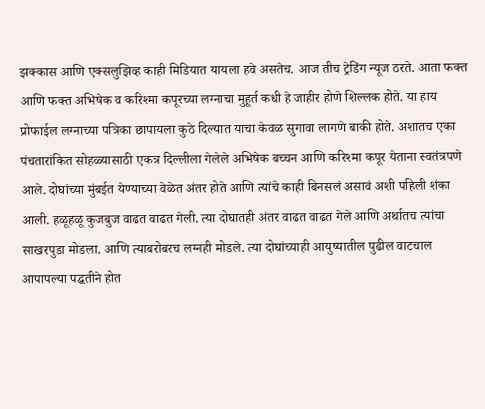झक्कास आणि एक्सलुझिव्ह काही मिडियात यायला हवे असतेच. आज तीच ट्रेडिंग न्यूज ठरते. आता फक्त आणि फक्त अभिषेक व करिश्मा कपूरच्या लग्नाचा मुहूर्त कधी हे जाहीर होणे शिल्लक होते. या हाय प्रोफाईल लग्नाच्या पत्रिका छापायला कुठे दिल्यात याचा केवळ सुगावा लागणे बाकी होते. अशातच एका पंचतारांकित सोहळ्यासाठी एकत्र दिल्लीला गेलेले अभिषेक बच्चन आणि करिश्मा कपूर येताना स्वतंत्रपणे आले. दोघांच्या मुंबईत येण्याच्या वेळेत अंतर होते आणि त्यांचे काही बिनसलं असावं अशी पहिली शंका आली. हळूहळू कुजबुज वाढत वाढत गेली. त्या दोघातही अंतर वाढत वाढत गेले आणि अर्थातच त्यांचा साखरपुडा मोडला. आणि त्याबरोबरच लग्नही मोडले. त्या दोघांच्याही आयुष्यातील पुढील वाटचाल आपापल्या पद्धतीने होत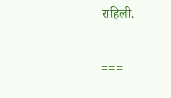राहिली.

===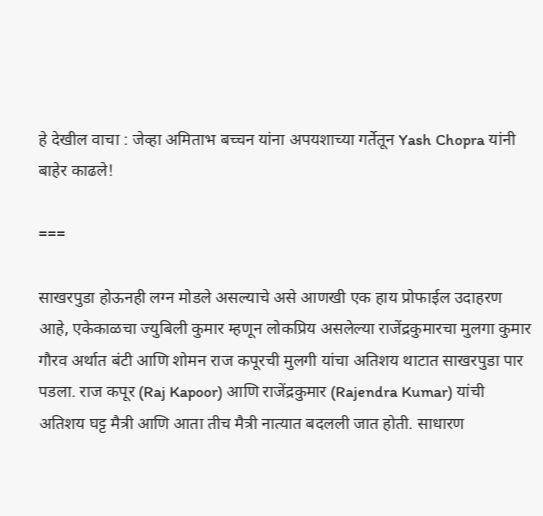हे देखील वाचा : जेव्हा अमिताभ बच्चन यांना अपयशाच्या गर्तेतून Yash Chopra यांनी बाहेर काढले!

===

साखरपुडा होऊनही लग्न मोडले असल्याचे असे आणखी एक हाय प्रोफाईल उदाहरण आहे, एकेकाळचा ज्युबिली कुमार‌ म्हणून लोकप्रिय असलेल्या राजेंद्रकुमारचा मुलगा कुमार गौरव अर्थात बंटी आणि शोमन राज कपूरची मुलगी यांचा अतिशय थाटात साखरपुडा पार पडला. राज कपूर (Raj Kapoor) आणि राजेंद्रकुमार (Rajendra Kumar) यांची अतिशय घट्ट मैत्री आणि आता तीच मैत्री नात्यात बदलली जात होती. साधारण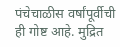पंचेचाळीस वर्षांपूर्वीची ही गोष्ट आहे. मुद्रित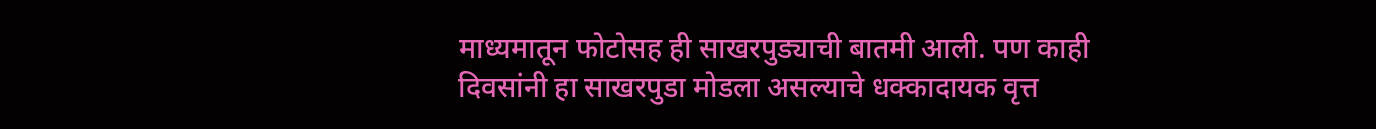माध्यमातून फोटोसह ही साखरपुड्याची बातमी आली. पण काही दिवसांनी हा साखरपुडा मोडला असल्याचे धक्कादायक वृत्त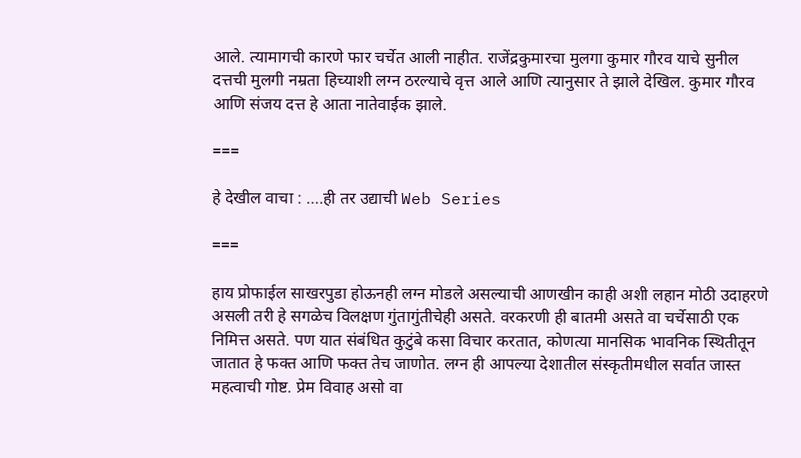आले. त्यामागची कारणे फार चर्चेत आली नाहीत. राजेंद्रकुमारचा मुलगा कुमार गौरव याचे सुनील दत्तची मुलगी नम्रता हिच्याशी लग्न ठरल्याचे वृत्त आले आणि त्यानुसार ते झाले देखिल. कुमार गौरव आणि संजय दत्त हे आता नातेवाईक झाले.

===

हे देखील वाचा : ….ही तर उद्याची Web Series

===

हाय प्रोफाईल साखरपुडा होऊनही लग्न मोडले असल्याची‌‌ आणखीन काही अशी लहान मोठी उदाहरणे असली तरी हे सगळेच विलक्षण गुंतागुंतीचेही असते. वरकरणी ही बातमी असते वा चर्चेसाठी एक निमित्त असते. पण यात संबंधित कुटुंबे कसा विचार करतात, कोणत्या मानसिक भावनिक स्थितीतून जातात हे फक्त आणि फक्त तेच जाणोत. लग्न ही आपल्या देशातील संस्कृतीमधील सर्वात जास्त महत्वाची गोष्ट. प्रेम विवाह असो वा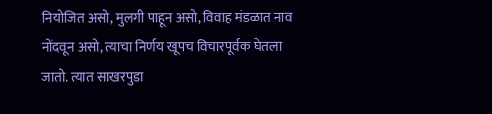नियोजित असो, मुलगी पाहून असो, विवाह मंडळात नाव नोंदवून असो, त्याचा निर्णय खूपच विचारपूर्वक घेतला जातो. त्यात साखरपुडा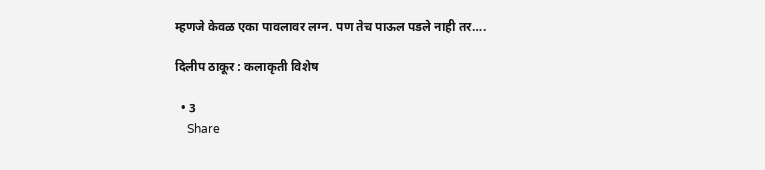म्हणजे केवळ एका पावलावर लग्न. पण तेच पाऊल पडले नाही तर….

दिलीप ठाकूर : कलाकृती विशेष

  • 3
    Share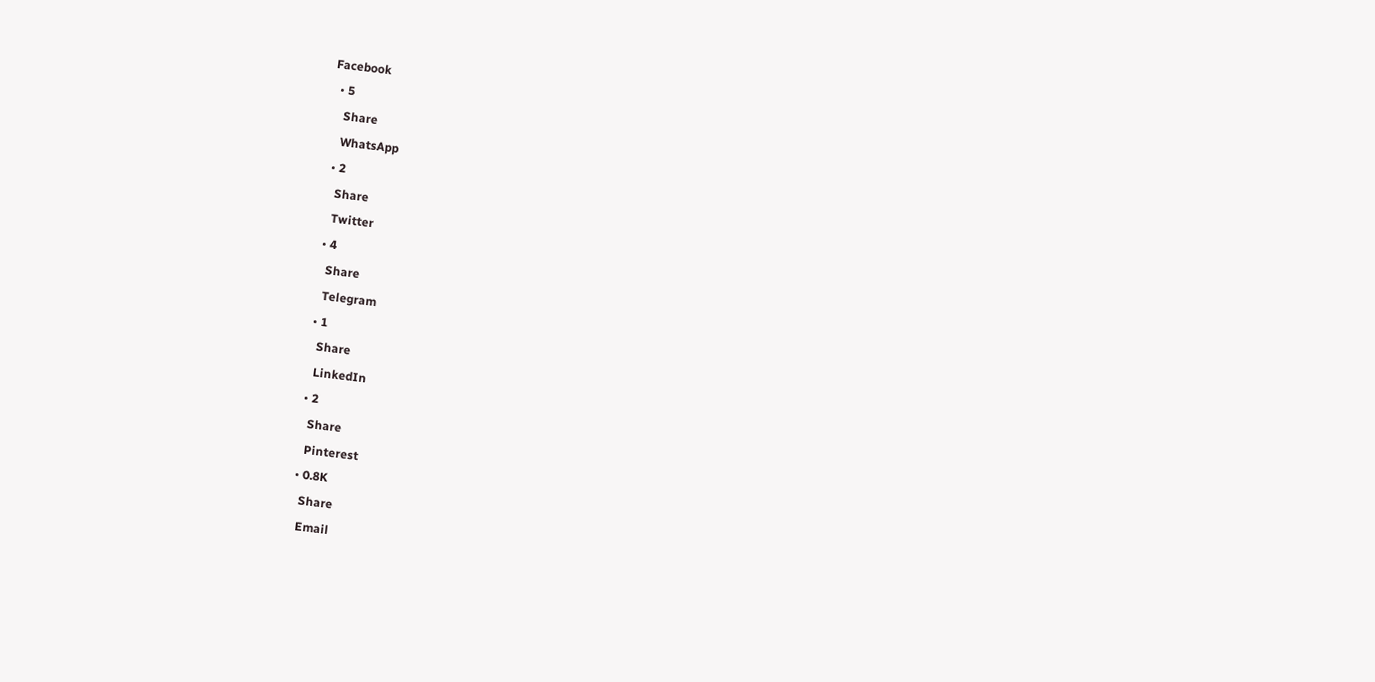Facebook
  • 5
    Share
    WhatsApp
  • 2
    Share
    Twitter
  • 4
    Share
    Telegram
  • 1
    Share
    LinkedIn
  • 2
    Share
    Pinterest
  • 0.8K
    Share
    Email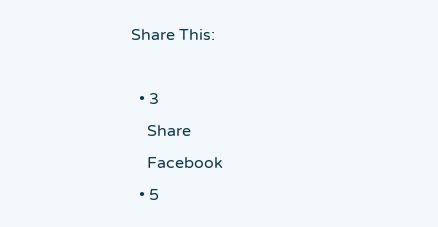Share This:

  • 3
    Share
    Facebook
  • 5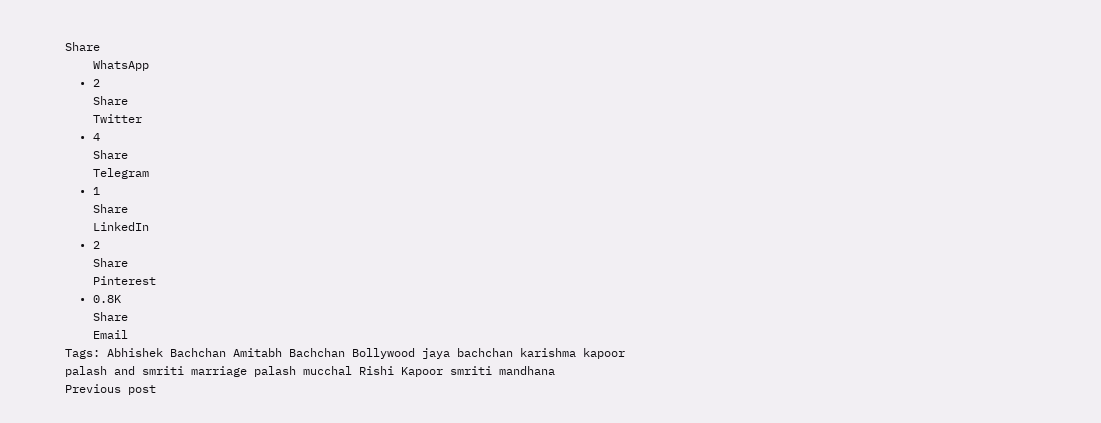Share
    WhatsApp
  • 2
    Share
    Twitter
  • 4
    Share
    Telegram
  • 1
    Share
    LinkedIn
  • 2
    Share
    Pinterest
  • 0.8K
    Share
    Email
Tags: Abhishek Bachchan Amitabh Bachchan Bollywood jaya bachchan karishma kapoor palash and smriti marriage palash mucchal Rishi Kapoor smriti mandhana
Previous post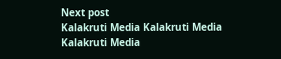Next post
Kalakruti Media Kalakruti Media
Kalakruti Media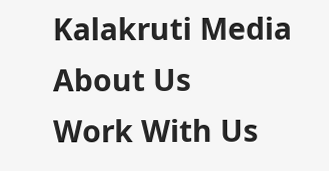Kalakruti Media
About Us
Work With Us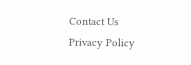Contact Us
Privacy Policy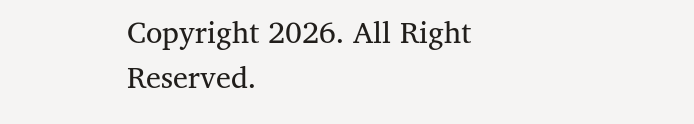Copyright 2026. All Right Reserved.